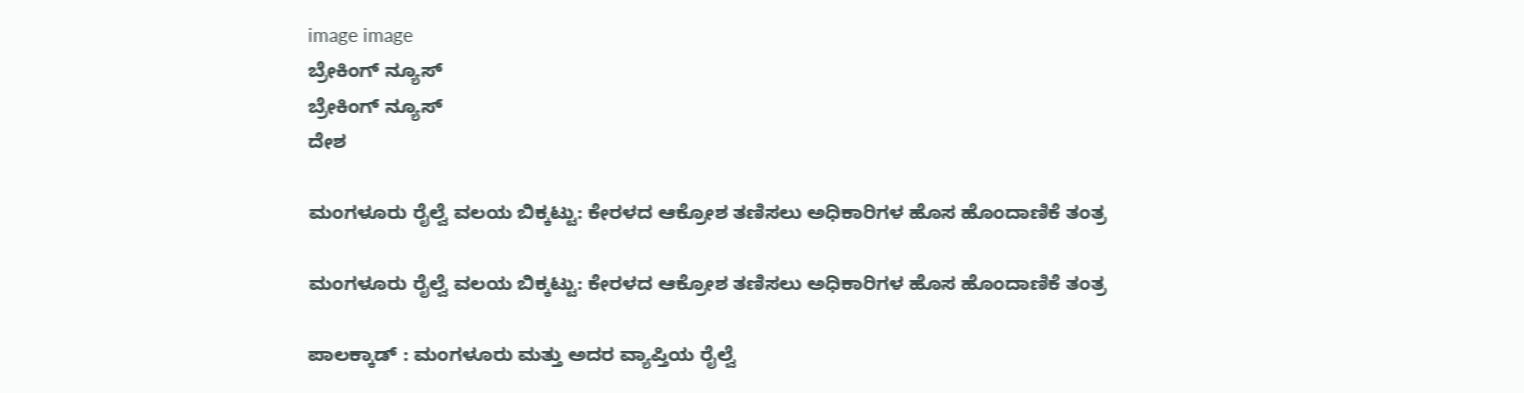image image
ಬ್ರೇಕಿಂಗ್ ನ್ಯೂಸ್
ಬ್ರೇಕಿಂಗ್ ನ್ಯೂಸ್
ದೇಶ

ಮಂಗಳೂರು ರೈಲ್ವೆ ವಲಯ ಬಿಕ್ಕಟ್ಟು: ಕೇರಳದ ಆಕ್ರೋಶ ತಣಿಸಲು ಅಧಿಕಾರಿಗಳ ಹೊಸ ಹೊಂದಾಣಿಕೆ ತಂತ್ರ

ಮಂಗಳೂರು ರೈಲ್ವೆ ವಲಯ ಬಿಕ್ಕಟ್ಟು: ಕೇರಳದ ಆಕ್ರೋಶ ತಣಿಸಲು ಅಧಿಕಾರಿಗಳ ಹೊಸ ಹೊಂದಾಣಿಕೆ ತಂತ್ರ

ಪಾಲಕ್ಕಾಡ್ : ಮಂಗಳೂರು ಮತ್ತು ಅದರ ವ್ಯಾಪ್ತಿಯ ರೈಲ್ವೆ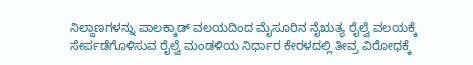ನಿಲ್ದಾಣಗಳನ್ನು ಪಾಲಕ್ಕಾಡ್ ವಲಯದಿಂದ ಮೈಸೂರಿನ ನೈಋತ್ಯ ರೈಲ್ವೆ ವಲಯಕ್ಕೆ ಸೇರ್ಪಡೆಗೊಳಿಸುವ ರೈಲ್ವೆ ಮಂಡಳಿಯ ನಿರ್ಧಾರ ಕೇರಳದಲ್ಲಿ ತೀವ್ರ ವಿರೋಧಕ್ಕೆ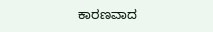ಕಾರಣವಾದ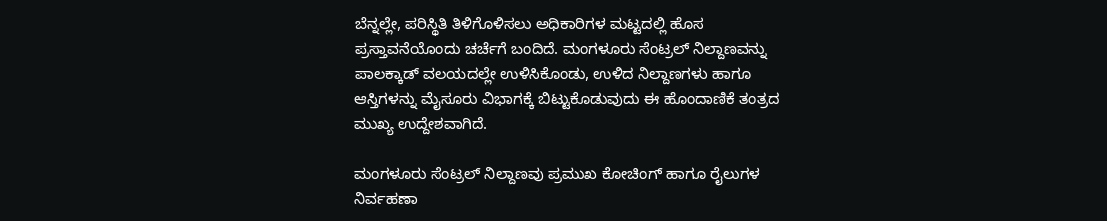ಬೆನ್ನಲ್ಲೇ, ಪರಿಸ್ಥಿತಿ ತಿಳಿಗೊಳಿಸಲು ಅಧಿಕಾರಿಗಳ ಮಟ್ಟದಲ್ಲಿ ಹೊಸ ಪ್ರಸ್ತಾವನೆಯೊಂದು ಚರ್ಚೆಗೆ ಬಂದಿದೆ. ಮಂಗಳೂರು ಸೆಂಟ್ರಲ್ ನಿಲ್ದಾಣವನ್ನು ಪಾಲಕ್ಕಾಡ್ ವಲಯದಲ್ಲೇ ಉಳಿಸಿಕೊಂಡು, ಉಳಿದ ನಿಲ್ದಾಣಗಳು ಹಾಗೂ ಆಸ್ತಿಗಳನ್ನು ಮೈಸೂರು ವಿಭಾಗಕ್ಕೆ ಬಿಟ್ಟುಕೊಡುವುದು ಈ ಹೊಂದಾಣಿಕೆ ತಂತ್ರದ ಮುಖ್ಯ ಉದ್ದೇಶವಾಗಿದೆ.

ಮಂಗಳೂರು ಸೆಂಟ್ರಲ್ ನಿಲ್ದಾಣವು ಪ್ರಮುಖ ಕೋಚಿಂಗ್ ಹಾಗೂ ರೈಲುಗಳ ನಿರ್ವಹಣಾ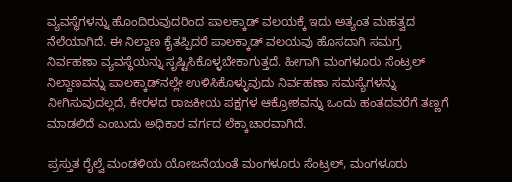ವ್ಯವಸ್ಥೆಗಳನ್ನು ಹೊಂದಿರುವುದರಿಂದ ಪಾಲಕ್ಕಾಡ್ ವಲಯಕ್ಕೆ ಇದು ಅತ್ಯಂತ ಮಹತ್ವದ ನೆಲೆಯಾಗಿದೆ. ಈ ನಿಲ್ದಾಣ ಕೈತಪ್ಪಿದರೆ ಪಾಲಕ್ಕಾಡ್ ವಲಯವು ಹೊಸದಾಗಿ ಸಮಗ್ರ ನಿರ್ವಹಣಾ ವ್ಯವಸ್ಥೆಯನ್ನು ಸೃಷ್ಟಿಸಿಕೊಳ್ಳಬೇಕಾಗುತ್ತದೆ. ಹೀಗಾಗಿ ಮಂಗಳೂರು ಸೆಂಟ್ರಲ್ ನಿಲ್ದಾಣವನ್ನು ಪಾಲಕ್ಕಾಡ್‌ನಲ್ಲೇ ಉಳಿಸಿಕೊಳ್ಳುವುದು ನಿರ್ವಹಣಾ ಸಮಸ್ಯೆಗಳನ್ನು ನೀಗಿಸುವುದಲ್ಲದೆ, ಕೇರಳದ ರಾಜಕೀಯ ಪಕ್ಷಗಳ ಆಕ್ರೋಶವನ್ನು ಒಂದು ಹಂತದವರೆಗೆ ತಣ್ಣಗೆ ಮಾಡಲಿದೆ ಎಂಬುದು ಅಧಿಕಾರ ವರ್ಗದ ಲೆಕ್ಕಾಚಾರವಾಗಿದೆ.

ಪ್ರಸ್ತುತ ರೈಲ್ವೆ ಮಂಡಳಿಯ ಯೋಜನೆಯಂತೆ ಮಂಗಳೂರು ಸೆಂಟ್ರಲ್, ಮಂಗಳೂರು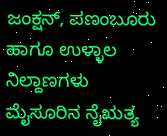ಜಂಕ್ಷನ್, ಪಣಂಬೂರು ಹಾಗೂ ಉಳ್ಳಾಲ ನಿಲ್ದಾಣಗಳು ಮೈಸೂರಿನ ನೈಋತ್ಯ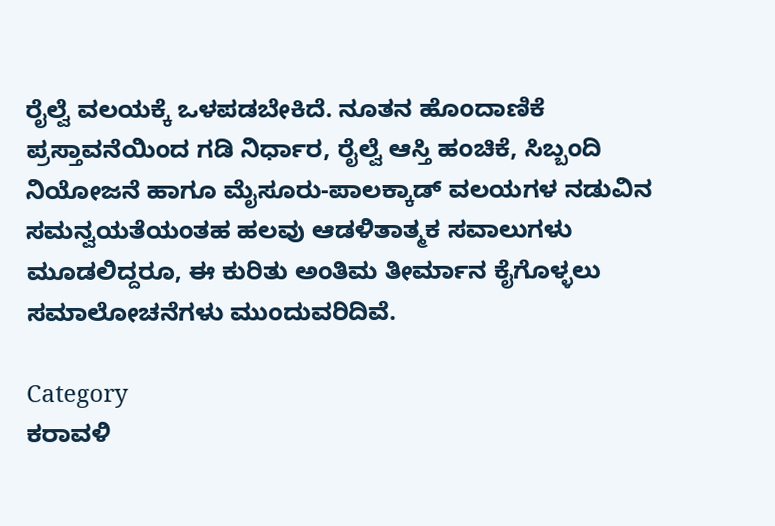ರೈಲ್ವೆ ವಲಯಕ್ಕೆ ಒಳಪಡಬೇಕಿದೆ. ನೂತನ ಹೊಂದಾಣಿಕೆ ಪ್ರಸ್ತಾವನೆಯಿಂದ ಗಡಿ ನಿರ್ಧಾರ, ರೈಲ್ವೆ ಆಸ್ತಿ ಹಂಚಿಕೆ, ಸಿಬ್ಬಂದಿ ನಿಯೋಜನೆ ಹಾಗೂ ಮೈಸೂರು-ಪಾಲಕ್ಕಾಡ್ ವಲಯಗಳ ನಡುವಿನ ಸಮನ್ವಯತೆಯಂತಹ ಹಲವು ಆಡಳಿತಾತ್ಮಕ ಸವಾಲುಗಳು ಮೂಡಲಿದ್ದರೂ, ಈ ಕುರಿತು ಅಂತಿಮ ತೀರ್ಮಾನ ಕೈಗೊಳ್ಳಲು ಸಮಾಲೋಚನೆಗಳು ಮುಂದುವರಿದಿವೆ.

Category
ಕರಾವಳಿ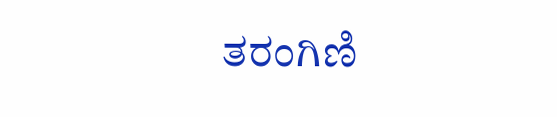ತರಂಗಿಣಿ